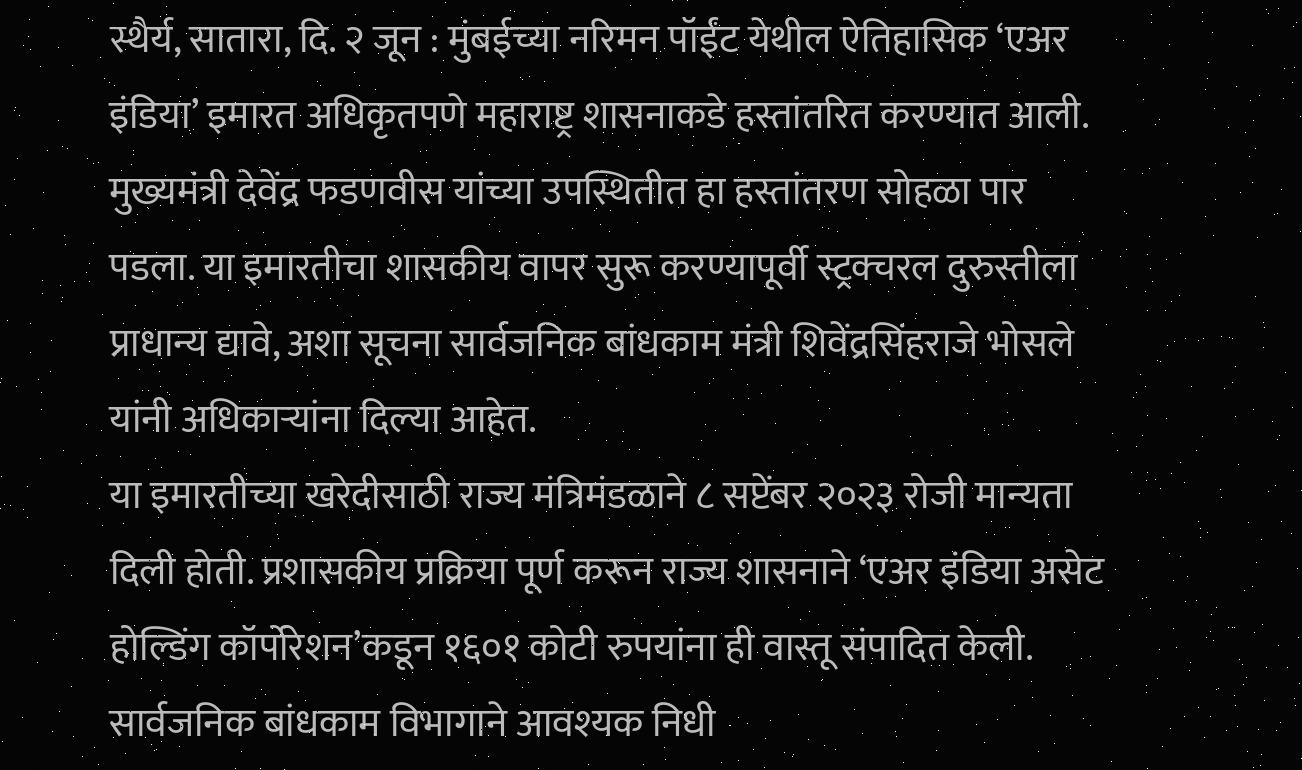स्थैर्य, सातारा, दि. २ जून : मुंबईच्या नरिमन पॉईंट येथील ऐतिहासिक ‘एअर इंडिया’ इमारत अधिकृतपणे महाराष्ट्र शासनाकडे हस्तांतरित करण्यात आली. मुख्यमंत्री देवेंद्र फडणवीस यांच्या उपस्थितीत हा हस्तांतरण सोहळा पार पडला. या इमारतीचा शासकीय वापर सुरू करण्यापूर्वी स्ट्रक्चरल दुरुस्तीला प्राधान्य द्यावे, अशा सूचना सार्वजनिक बांधकाम मंत्री शिवेंद्रसिंहराजे भोसले यांनी अधिकाऱ्यांना दिल्या आहेत.
या इमारतीच्या खरेदीसाठी राज्य मंत्रिमंडळाने ८ सप्टेंबर २०२३ रोजी मान्यता दिली होती. प्रशासकीय प्रक्रिया पूर्ण करून राज्य शासनाने ‘एअर इंडिया असेट होल्डिंग कॉर्पोरेशन’कडून १६०१ कोटी रुपयांना ही वास्तू संपादित केली. सार्वजनिक बांधकाम विभागाने आवश्यक निधी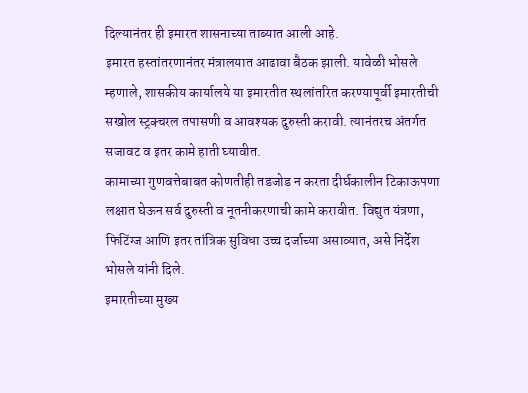दिल्यानंतर ही इमारत शासनाच्या ताब्यात आली आहे.
इमारत हस्तांतरणानंतर मंत्रालयात आढावा बैठक झाली. यावेळी भोसले म्हणाले, शासकीय कार्यालये या इमारतीत स्थलांतरित करण्यापूर्वी इमारतीची सखोल स्ट्रक्चरल तपासणी व आवश्यक दुरुस्ती करावी. त्यानंतरच अंतर्गत सजावट व इतर कामे हाती घ्यावीत.
कामाच्या गुणवत्तेबाबत कोणतीही तडजोड न करता दीर्घकालीन टिकाऊपणा लक्षात घेऊन सर्व दुरुस्ती व नूतनीकरणाची कामे करावीत. विद्युत यंत्रणा, फिटिंग्ज आणि इतर तांत्रिक सुविधा उच्च दर्जाच्या असाव्यात, असे निर्देश भोसले यांनी दिले.
इमारतीच्या मुख्य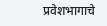प्रवेशभागाचे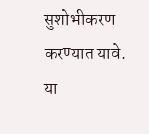सुशोभीकरण करण्यात यावे. या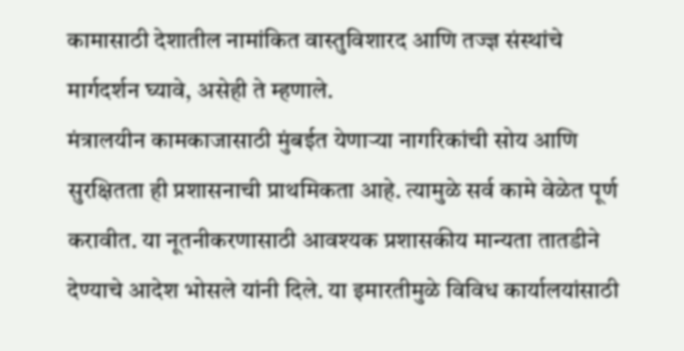कामासाठी देशातील नामांकित वास्तुविशारद आणि तज्ज्ञ संस्थांचे मार्गदर्शन घ्यावे, असेही ते म्हणाले.
मंत्रालयीन कामकाजासाठी मुंबईत येणाऱ्या नागरिकांची सोय आणि सुरक्षितता ही प्रशासनाची प्राथमिकता आहे. त्यामुळे सर्व कामे वेळेत पूर्ण करावीत. या नूतनीकरणासाठी आवश्यक प्रशासकीय मान्यता तातडीने देण्याचे आदेश भोसले यांनी दिले. या इमारतीमुळे विविध कार्यालयांसाठी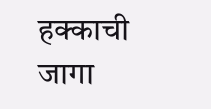हक्काची जागा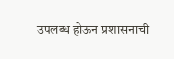उपलब्ध होऊन प्रशासनाची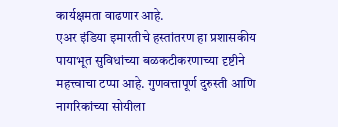कार्यक्षमता वाढणार आहे.
एअर इंडिया इमारतीचे हस्तांतरण हा प्रशासकीय पायाभूत सुविधांच्या बळकटीकरणाच्या दृष्टीने महत्त्वाचा टप्पा आहे. गुणवत्तापूर्ण दुरुस्ती आणि नागरिकांच्या सोयीला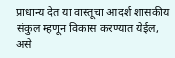प्राधान्य देत या वास्तूचा आदर्श शासकीय संकुल म्हणून विकास करण्यात येईल, असे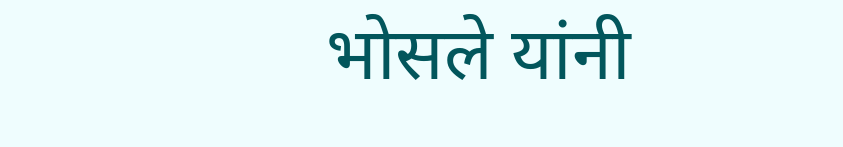भोसले यांनी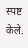स्पष्ट केले.